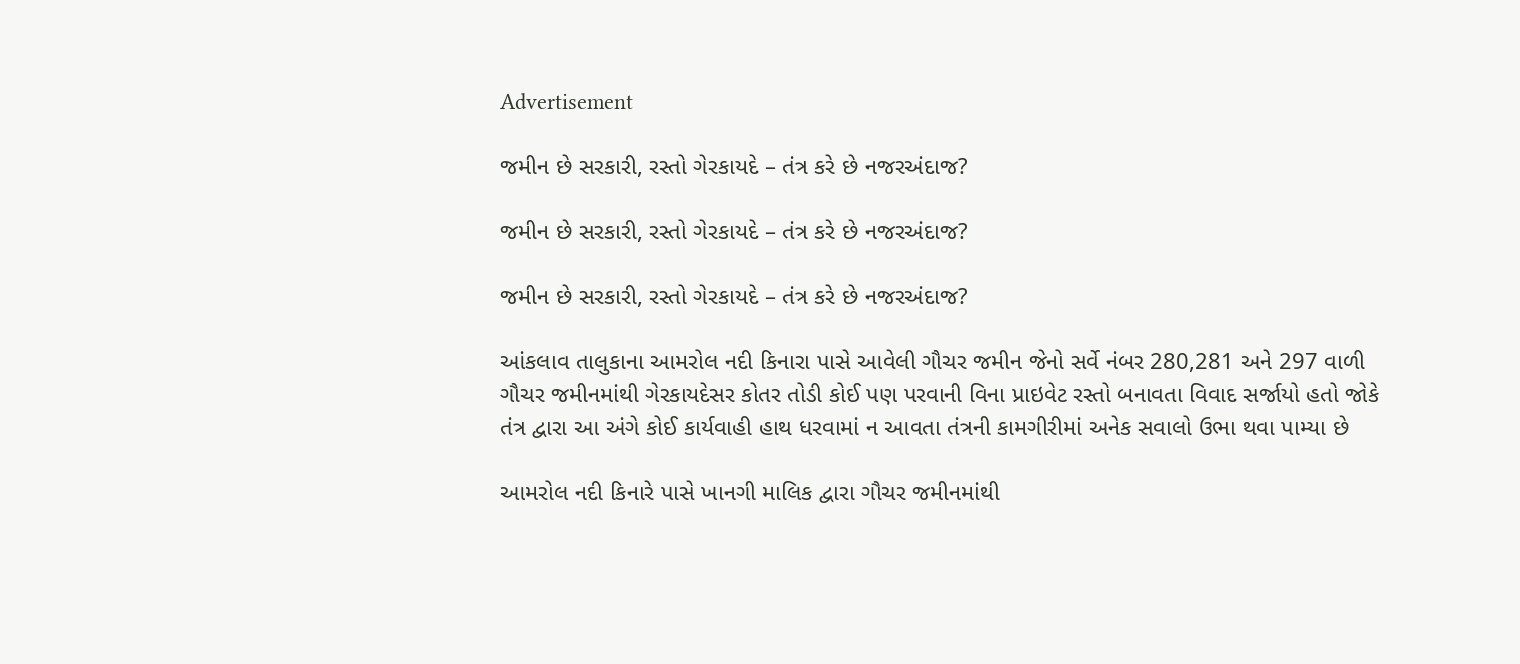Advertisement

જમીન છે સરકારી, રસ્તો ગેરકાયદે – તંત્ર કરે છે નજરઅંદાજ?

જમીન છે સરકારી, રસ્તો ગેરકાયદે – તંત્ર કરે છે નજરઅંદાજ?

જમીન છે સરકારી, રસ્તો ગેરકાયદે – તંત્ર કરે છે નજરઅંદાજ?

આંકલાવ તાલુકાના આમરોલ નદી કિનારા પાસે આવેલી ગૌચર જમીન જેનો સર્વે નંબર 280,281 અને 297 વાળી ગૌચર જમીનમાંથી ગેરકાયદેસર કોતર તોડી કોઈ પણ પરવાની વિના પ્રાઇવેટ રસ્તો બનાવતા વિવાદ સર્જાયો હતો જોકે તંત્ર દ્વારા આ અંગે કોઈ કાર્યવાહી હાથ ધરવામાં ન આવતા તંત્રની કામગીરીમાં અનેક સવાલો ઉભા થવા પામ્યા છે

આમરોલ નદી કિનારે પાસે ખાનગી માલિક દ્વારા ગૌચર જમીનમાંથી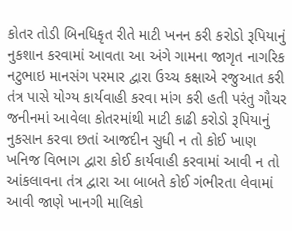કોતર તોડી બિનધિકૃત રીતે માટી ખનન કરી કરોડો રૂપિયાનું નુકશાન કરવામાં આવતા આ અંગે ગામના જાગૃત નાગરિક નટુભાઇ માનસંગ પરમાર દ્વારા ઉચ્ચ કક્ષાએ રજુઆત કરી તંત્ર પાસે યોગ્ય કાર્યવાહી કરવા માંગ કરી હતી પરંતુ ગૌચર જનીનમાં આવેલા કોતરમાંથી માટી કાઢી કરોડો રૂપિયાનું નુકસાન કરવા છતાં આજદીન સુધી ન તો કોઈ ખાણ ખનિજ વિભાગ દ્વારા કોઈ કાર્યવાહી કરવામાં આવી ન તો આંકલાવના તંત્ર દ્વારા આ બાબતે કોઈ ગંભીરતા લેવામાં આવી જાણે ખાનગી માલિકો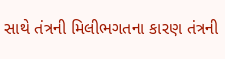સાથે તંત્રની મિલીભગતના કારણ તંત્રની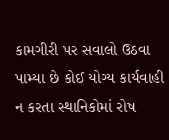કામગીરી પર સવાલો ઉઠવા પામ્યા છે કોઈ યોગ્ય કાર્યવાહી ન કરતા સ્થાનિકોમાં રોષ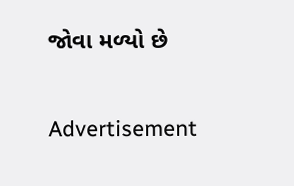જોવા મળ્યો છે

Advertisement